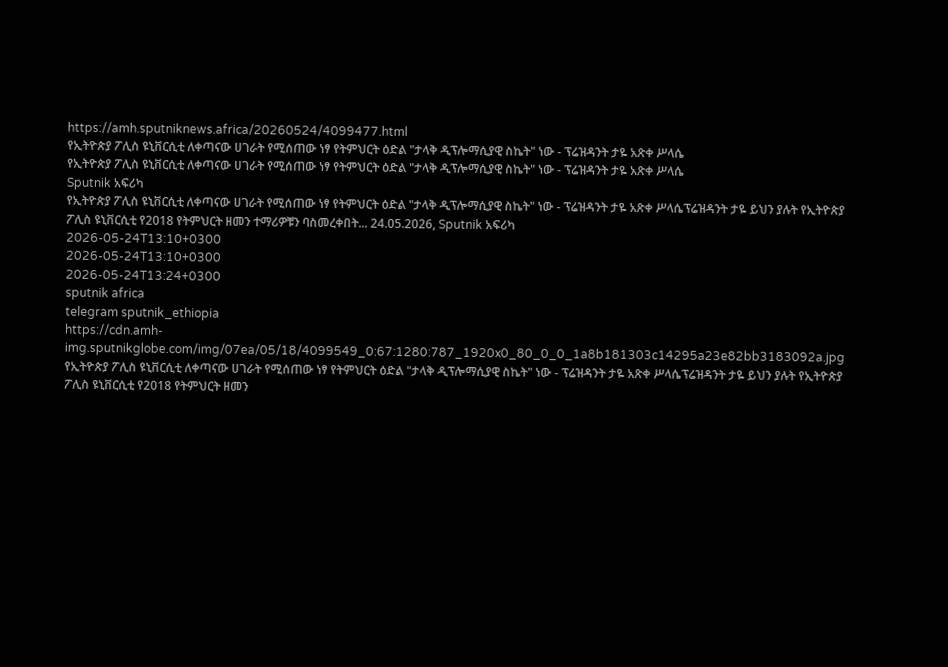https://amh.sputniknews.africa/20260524/4099477.html
የኢትዮጵያ ፖሊስ ዩኒቨርሲቲ ለቀጣናው ሀገራት የሚሰጠው ነፃ የትምህርት ዕድል "ታላቅ ዲፕሎማሲያዊ ስኬት" ነው - ፕሬዝዳንት ታዬ አጽቀ ሥላሴ
የኢትዮጵያ ፖሊስ ዩኒቨርሲቲ ለቀጣናው ሀገራት የሚሰጠው ነፃ የትምህርት ዕድል "ታላቅ ዲፕሎማሲያዊ ስኬት" ነው - ፕሬዝዳንት ታዬ አጽቀ ሥላሴ
Sputnik አፍሪካ
የኢትዮጵያ ፖሊስ ዩኒቨርሲቲ ለቀጣናው ሀገራት የሚሰጠው ነፃ የትምህርት ዕድል "ታላቅ ዲፕሎማሲያዊ ስኬት" ነው - ፕሬዝዳንት ታዬ አጽቀ ሥላሴፕሬዝዳንት ታዬ ይህን ያሉት የኢትዮጵያ ፖሊስ ዩኒቨርሲቲ የ2018 የትምህርት ዘመን ተማሪዎቹን ባስመረቀበት... 24.05.2026, Sputnik አፍሪካ
2026-05-24T13:10+0300
2026-05-24T13:10+0300
2026-05-24T13:24+0300
sputnik africa
telegram sputnik_ethiopia
https://cdn.amh-img.sputnikglobe.com/img/07ea/05/18/4099549_0:67:1280:787_1920x0_80_0_0_1a8b181303c14295a23e82bb3183092a.jpg
የኢትዮጵያ ፖሊስ ዩኒቨርሲቲ ለቀጣናው ሀገራት የሚሰጠው ነፃ የትምህርት ዕድል "ታላቅ ዲፕሎማሲያዊ ስኬት" ነው - ፕሬዝዳንት ታዬ አጽቀ ሥላሴፕሬዝዳንት ታዬ ይህን ያሉት የኢትዮጵያ ፖሊስ ዩኒቨርሲቲ የ2018 የትምህርት ዘመን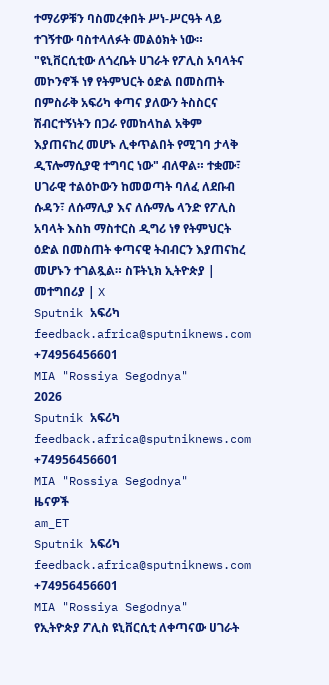ተማሪዎቹን ባስመረቀበት ሥነ-ሥርዓት ላይ ተገኝተው ባስተላለፉት መልዕክት ነው። "ዩኒቨርሲቲው ለጎረቤት ሀገራት የፖሊስ አባላትና መኮንኖች ነፃ የትምህርት ዕድል በመስጠት በምስራቅ አፍሪካ ቀጣና ያለውን ትስስርና ሽብርተኝነትን በጋራ የመከላከል አቅም እያጠናከረ መሆኑ ሊቀጥልበት የሚገባ ታላቅ ዲፕሎማሲያዊ ተግባር ነው" ብለዋል። ተቋሙ፣ ሀገራዊ ተልዕኮውን ከመወጣት ባለፈ ለደቡብ ሱዳን፣ ለሱማሊያ እና ለሱማሌ ላንድ የፖሊስ አባላት እስከ ማስተርስ ዲግሪ ነፃ የትምህርት ዕድል በመስጠት ቀጣናዊ ትብብርን እያጠናከረ መሆኑን ተገልጿል። ስፑትኒክ ኢትዮጵያ | መተግበሪያ | X
Sputnik አፍሪካ
feedback.africa@sputniknews.com
+74956456601
MIA "Rossiya Segodnya"
2026
Sputnik አፍሪካ
feedback.africa@sputniknews.com
+74956456601
MIA "Rossiya Segodnya"
ዜናዎች
am_ET
Sputnik አፍሪካ
feedback.africa@sputniknews.com
+74956456601
MIA "Rossiya Segodnya"
የኢትዮጵያ ፖሊስ ዩኒቨርሲቲ ለቀጣናው ሀገራት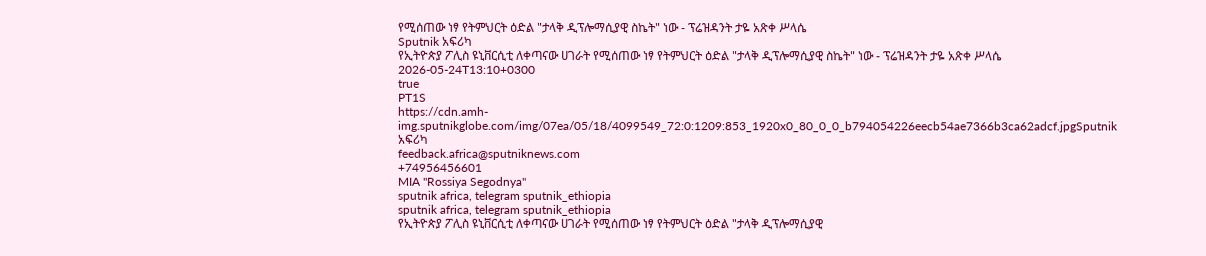የሚሰጠው ነፃ የትምህርት ዕድል "ታላቅ ዲፕሎማሲያዊ ስኬት" ነው - ፕሬዝዳንት ታዬ አጽቀ ሥላሴ
Sputnik አፍሪካ
የኢትዮጵያ ፖሊስ ዩኒቨርሲቲ ለቀጣናው ሀገራት የሚሰጠው ነፃ የትምህርት ዕድል "ታላቅ ዲፕሎማሲያዊ ስኬት" ነው - ፕሬዝዳንት ታዬ አጽቀ ሥላሴ
2026-05-24T13:10+0300
true
PT1S
https://cdn.amh-img.sputnikglobe.com/img/07ea/05/18/4099549_72:0:1209:853_1920x0_80_0_0_b794054226eecb54ae7366b3ca62adcf.jpgSputnik አፍሪካ
feedback.africa@sputniknews.com
+74956456601
MIA "Rossiya Segodnya"
sputnik africa, telegram sputnik_ethiopia
sputnik africa, telegram sputnik_ethiopia
የኢትዮጵያ ፖሊስ ዩኒቨርሲቲ ለቀጣናው ሀገራት የሚሰጠው ነፃ የትምህርት ዕድል "ታላቅ ዲፕሎማሲያዊ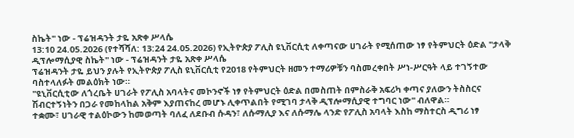ስኬት" ነው - ፕሬዝዳንት ታዬ አጽቀ ሥላሴ
13:10 24.05.2026 (የተሻሻለ: 13:24 24.05.2026) የኢትዮጵያ ፖሊስ ዩኒቨርሲቲ ለቀጣናው ሀገራት የሚሰጠው ነፃ የትምህርት ዕድል "ታላቅ ዲፕሎማሲያዊ ስኬት" ነው - ፕሬዝዳንት ታዬ አጽቀ ሥላሴ
ፕሬዝዳንት ታዬ ይህን ያሉት የኢትዮጵያ ፖሊስ ዩኒቨርሲቲ የ2018 የትምህርት ዘመን ተማሪዎቹን ባስመረቀበት ሥነ-ሥርዓት ላይ ተገኝተው ባስተላለፉት መልዕክት ነው።
"ዩኒቨርሲቲው ለጎረቤት ሀገራት የፖሊስ አባላትና መኮንኖች ነፃ የትምህርት ዕድል በመስጠት በምስራቅ አፍሪካ ቀጣና ያለውን ትስስርና ሽብርተኝነትን በጋራ የመከላከል አቅም እያጠናከረ መሆኑ ሊቀጥልበት የሚገባ ታላቅ ዲፕሎማሲያዊ ተግባር ነው" ብለዋል።
ተቋሙ፣ ሀገራዊ ተልዕኮውን ከመወጣት ባለፈ ለደቡብ ሱዳን፣ ለሱማሊያ እና ለሱማሌ ላንድ የፖሊስ አባላት እስከ ማስተርስ ዲግሪ ነፃ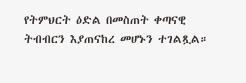የትምህርት ዕድል በመስጠት ቀጣናዊ ትብብርን እያጠናከረ መሆኑን ተገልጿል።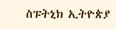ስፑትኒክ ኢትዮጵያ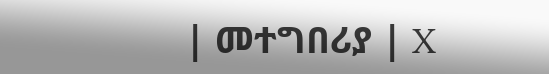| መተግበሪያ | X